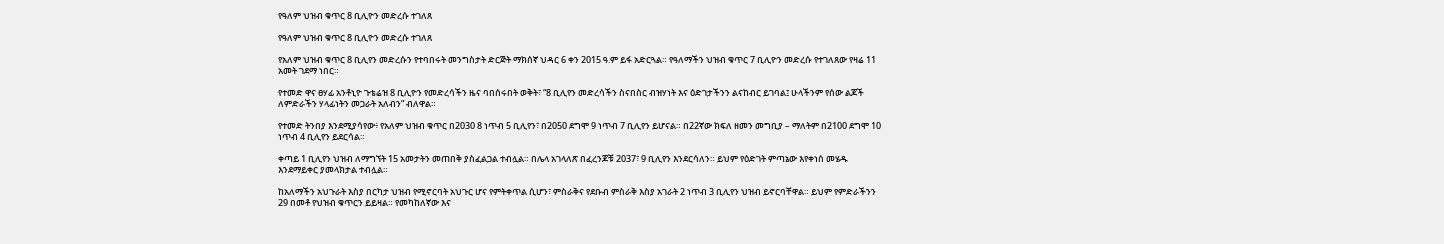የዓለም ህዝብ ቁጥር 8 ቢሊዮን መድረሱ ተገለጸ

የዓለም ህዝብ ቁጥር 8 ቢሊዮን መድረሱ ተገለጸ

የአለም ህዝብ ቁጥር 8 ቢሊየን መድረሱን የተባበሩት መንግስታት ድርጅት ማክሰኛ ህዳር 6 ቀን 2015 ዓ.ም ይፋ አድርጓል። የዓለማችን ህዝብ ቁጥር 7 ቢሊዮን መድረሱ የተገለጸው የዛሬ 11 አመት ገደማ ነበር።

የተመድ ዋና ፀሃፊ አንቶኒዮ ጉቴሬዝ 8 ቢሊዮን የመድረሳችን ዜና ባበሰሩበት ወቅት፣ “8 ቢሊየን መድረሳችን ስናበስር ብዝሃነት እና ዕድገታችንን ልናከብር ይገባል፤ ሁላችንም የሰው ልጆች ለምድራችን ሃላፊነትን መጋራት አለብን” ብለዋል።

የተመድ ትንበያ እንደሚያሳየው፥ የአለም ህዝብ ቁጥር በ2030 8 ነጥብ 5 ቢሊየን፣ በ2050 ደግሞ 9 ነጥብ 7 ቢሊየን ይሆናል። በ22ኛው ክፍለ ዘመን መግቢያ – ማለትም በ2100 ደግሞ 10 ነጥብ 4 ቢሊየን ይደርሳል።

ቀጣይ 1 ቢሊየን ህዝብ ለማግኘት 15 አመታትን መጠበቅ ያስፈልጋል ተብሏል። በሌላ አገላለጽ በፈረንጆቹ 2037፣ 9 ቢሊየን እንደርሳለን። ይህም የዕድገት ምጣኔው እየቀነሰ መሄዱ እንደማይቀር ያመላክታል ተብሏል።

ከአለማችን አህጉራት እስያ በርካታ ህዝብ የሚኖርባት አህጉር ሆና የምትቀጥል ሲሆን፣ ምስራቅና የደቡብ ምስራቅ እስያ አገራት 2 ነጥብ 3 ቢሊየን ህዝብ ይኖርባቸዋል። ይህም የምድራችንን 29 በመቶ የህዝብ ቁጥርን ይይዛል። የመካከለኛው እና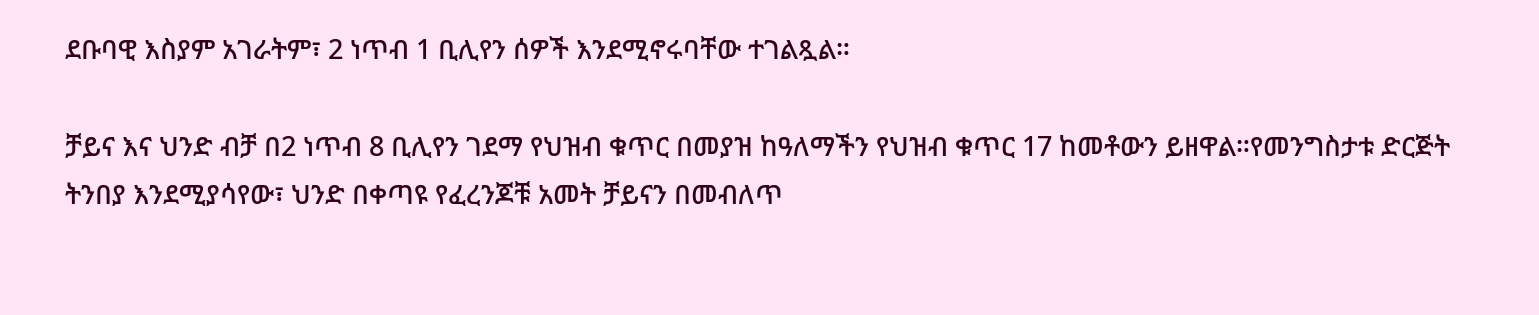ደቡባዊ እስያም አገራትም፣ 2 ነጥብ 1 ቢሊየን ሰዎች እንደሚኖሩባቸው ተገልጿል።

ቻይና እና ህንድ ብቻ በ2 ነጥብ 8 ቢሊየን ገደማ የህዝብ ቁጥር በመያዝ ከዓለማችን የህዝብ ቁጥር 17 ከመቶውን ይዘዋል።የመንግስታቱ ድርጅት ትንበያ እንደሚያሳየው፣ ህንድ በቀጣዩ የፈረንጆቹ አመት ቻይናን በመብለጥ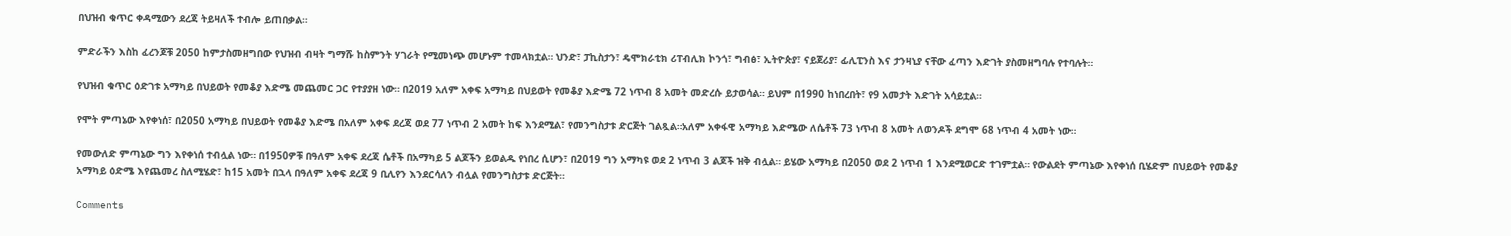በህዝብ ቁጥር ቀዳሚውን ደረጃ ትይዛለች ተብሎ ይጠበቃል።

ምድራችን እስከ ፈረንጆቹ 2050 ከምታስመዘግበው የህዝብ ብዛት ግማሹ ከስምንት ሃገራት የሚመነጭ መሆኑም ተመላክቷል። ህንድ፣ ፓኪስታን፣ ዴሞክራቲክ ሪፐብሊክ ኮንጎ፣ ግብፅ፣ ኢትዮጵያ፣ ናይጀሪያ፣ ፊሊፒንስ እና ታንዛኒያ ናቸው ፈጣን እድገት ያስመዘግባሉ የተባሉት።

የህዝብ ቁጥር ዕድገቱ አማካይ በህይወት የመቆያ እድሜ መጨመር ጋር የተያያዘ ነው። በ2019 አለም አቀፍ አማካይ በህይወት የመቆያ እድሜ 72 ነጥብ 8 አመት መድረሱ ይታወሳል። ይህም በ1990 ከነበረበት፣ የ9 አመታት እድገት አሳይቷል።

የሞት ምጣኔው እየቀነሰ፣ በ2050 አማካይ በህይወት የመቆያ እድሜ በአለም አቀፍ ደረጃ ወደ 77 ነጥብ 2 አመት ከፍ እንደሚል፣ የመንግስታቱ ድርጅት ገልጿል።አለም አቀፋዊ አማካይ እድሜው ለሴቶች 73 ነጥብ 8 አመት ለወንዶች ደግሞ 68 ነጥብ 4 አመት ነው።

የመውለድ ምጣኔው ግን እየቀነሰ ተብሏል ነው። በ1950ዎቹ በዓለም አቀፍ ደረጃ ሴቶች በአማካይ 5 ልጆችን ይወልዱ የነበረ ሲሆን፣ በ2019 ግን አማካዩ ወደ 2 ነጥብ 3 ልጆች ዝቅ ብሏል። ይሄው አማካይ በ2050 ወደ 2 ነጥብ 1 እንደሚወርድ ተገምቷል። የውልደት ምጣኔው እየቀነሰ ቢሄድም በህይወት የመቆያ አማካይ ዕድሜ እየጨመረ ስለሚሄድ፣ ከ15 አመት በኋላ በዓለም አቀፍ ደረጃ 9 ቢሊየን እንደርሳለን ብሏል የመንግስታቱ ድርጅት።

Comments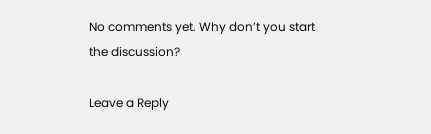No comments yet. Why don’t you start the discussion?

Leave a Reply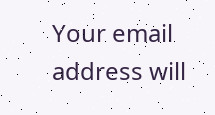Your email address will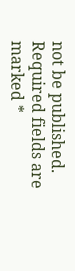not be published. Required fields are marked *